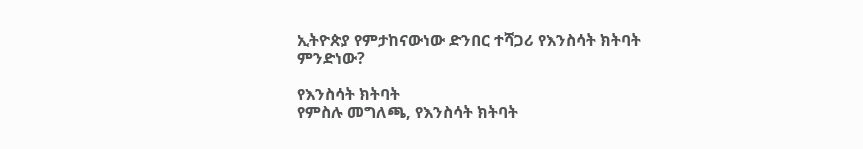ኢትዮጵያ የምታከናውነው ድንበር ተሻጋሪ የእንስሳት ክትባት ምንድነው?

የእንስሳት ክትባት
የምስሉ መግለጫ, የእንስሳት ክትባት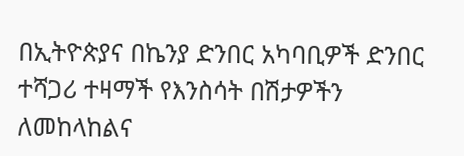በኢትዮጵያና በኬንያ ድንበር አካባቢዎች ድንበር ተሻጋሪ ተዛማች የእንስሳት በሽታዎችን ለመከላከልና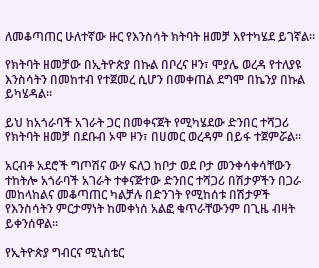ለመቆጣጠር ሁለተኛው ዙር የእንስሳት ክትባት ዘመቻ እየተካሄደ ይገኛል።

የክትባት ዘመቻው በኢትዮጵያ በኩል በቦረና ዞን፣ ሞያሌ ወረዳ የተለያዩ እንስሳትን በመከተብ የተጀመረ ሲሆን በመቀጠል ደግሞ በኬንያ በኩል ይካሄዳል።

ይህ ከአጎራባች አገራት ጋር በመቀናጀት የሚካሄደው ድንበር ተሻጋሪ የክትባት ዘመቻ በደቡብ ኦሞ ዞን፣ በሀመር ወረዳም በይፋ ተጀምሯል።

አርብቶ አደሮች ግጦሽና ውሃ ፍለጋ ከቦታ ወደ ቦታ መንቀሳቀሳቸውን ተከትሎ አጎራባች አገራት ተቀናጅተው ድንበር ተሻጋሪ በሽታዎችን በጋራ መከላከልና መቆጣጠር ካልቻሉ በድንገት የሚከሰቱ በሽታዎች የእንስሳትን ምርታማነት ከመቀነሰ አልፎ ቁጥራቸውንም በጊዜ ብዛት ይቀንሰዋል።

የኢትዮጵያ ግብርና ሚኒስቴር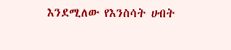እንደሚለው የእንስሳት ሀብት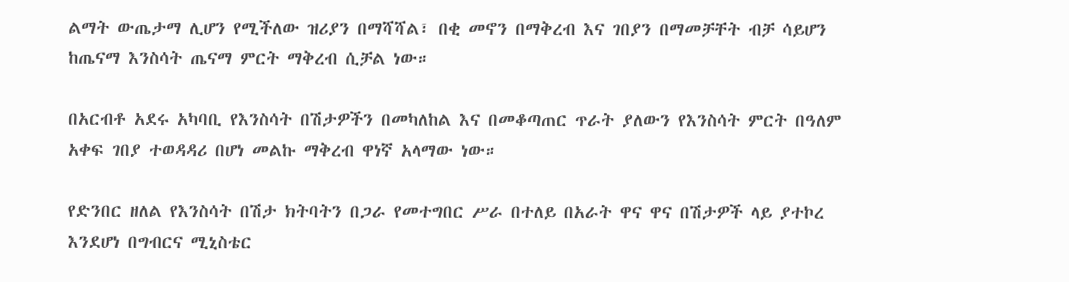ልማት ውጤታማ ሊሆን የሚችለው ዝሪያን በማሻሻል፣ በቂ መኖን በማቅረብ እና ገበያን በማመቻቸት ብቻ ሳይሆን ከጤናማ እንስሳት ጤናማ ምርት ማቅረብ ሲቻል ነው።

በአርብቶ አደሩ አካባቢ የእንስሳት በሽታዎችን በመካለከል እና በመቆጣጠር ጥራት ያለውን የእንስሳት ምርት በዓለም አቀፍ ገበያ ተወዳዳሪ በሆነ መልኩ ማቅረብ ዋነኛ አላማው ነው።

የድንበር ዘለል የእንስሳት በሽታ ክትባትን በጋራ የመተግበር ሥራ በተለይ በአራት ዋና ዋና በሽታዎች ላይ ያተኮረ እንደሆነ በግብርና ሚኒስቴር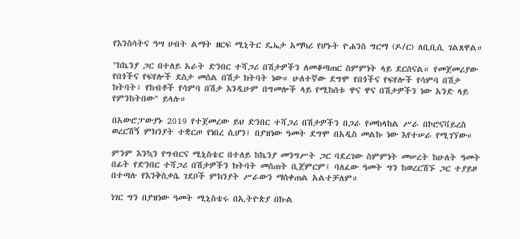የእንስሳትና ዓሣ ሀብት ልማት ዘርፍ ሚኒትር ዴኤታ አማካሪ የሆኑት ዮሐንስ ግርማ (ዶ/ር) ለቢቢሲ ገልጸዋል።

"ከኬንያ ጋር በተለይ አራት ድንበር ተሻጋሪ በሽታዎችን ለመቆጣጠር ስምምነት ላይ ደርሰናል። የመጀመሪያው የበጎችና የፍየሎች ደስታ መሰል በሽታ ክትባት ነው። ሁለተኛው ደግሞ የበጎችና የፍየሎች የሳምባ በሽታ ክትባት፣ የከብቶች የሳምባ በሽታ እንዲሁም በግመሎች ላይ የሚከሰቱ ዋና ዋና በሽታዎችን ነው አንድ ላይ የምንከትበው" ይላሉ።

በአውሮፓውያኑ 2019 የተጀመረው ይህ ድንበር ተሻጋሪ በሽታዎችን በጋራ የመከላከል ሥራ በኮሮናቫይረስ ወረርሽኝ ምክንያት ተቋርጦ የነበረ ሲሆን፤ በያዝነው ዓመት ደግሞ በአዲስ መልኩ ነው እየተሠራ የሚገኘው።

ምንም እንኳን የግብርና ሚኒስቴር በተለይ ከኬንያ መንግሥት ጋር ባደረገው ስምምነት መሠረት ከሁለት ዓመት በፊት የድንበር ተሻጋሪ በሽታዎችን ክትባት መስጠት ቢጀምርም፤ ባለፈው ዓመት ግን ከወረርሽኙ ጋር ተያይዞ በተጣሉ የእንቅስቃሴ ገደቦች ምክንያት ሥራውን ማስቀጠል አልተቻለም።

ነገር ግን በያዝነው ዓመት ሚኒስቴሩ በኢትዮጵያ በኩል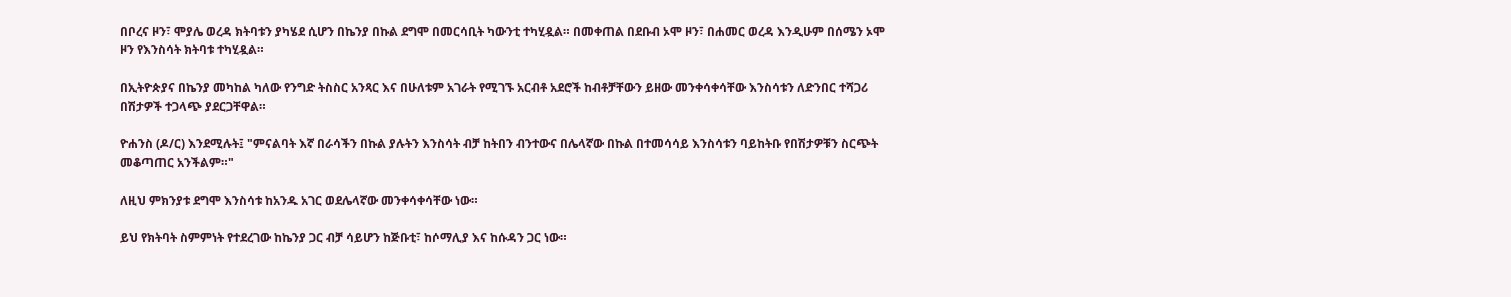በቦረና ዞን፣ ሞያሌ ወረዳ ክትባቱን ያካሄደ ሲሆን በኬንያ በኩል ደግሞ በመርሳቢት ካውንቲ ተካሂዷል። በመቀጠል በደቡብ ኦሞ ዞን፣ በሐመር ወረዳ እንዲሁም በሰሜን ኦሞ ዞን የእንስሳት ክትባቱ ተካሂዷል።

በኢትዮጵያና በኬንያ መካከል ካለው የንግድ ትስስር አንጻር እና በሁለቱም አገራት የሚገኙ አርብቶ አደሮች ከብቶቻቸውን ይዘው መንቀሳቀሳቸው እንስሳቱን ለድንበር ተሻጋሪ በሽታዎች ተጋላጭ ያደርጋቸዋል።

ዮሐንስ (ዶ/ር) እንደሚሉት፤ "ምናልባት እኛ በራሳችን በኩል ያሉትን እንስሳት ብቻ ከትበን ብንተውና በሌላኛው በኩል በተመሳሳይ እንስሳቱን ባይከትቡ የበሽታዎቹን ስርጭት መቆጣጠር አንችልም።"

ለዚህ ምክንያቱ ደግሞ እንስሳቱ ከአንዱ አገር ወደሌላኛው መንቀሳቀሳቸው ነው።

ይህ የክትባት ስምምነት የተደረገው ከኬንያ ጋር ብቻ ሳይሆን ከጅቡቲ፣ ከሶማሊያ እና ከሱዳን ጋር ነው።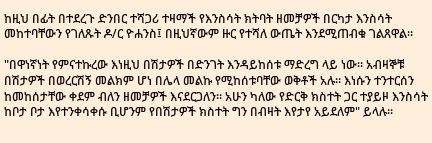ከዚህ በፊት በተደረጉ ድንበር ተሻጋሪ ተዛማች የእንስሳት ክትባት ዘመቻዎች በርካታ እንስሳት መከተባቸውን የገለጹት ዶ/ር ዮሐንስ፤ በዚህኛውም ዙር የተሻለ ውጤት እንደሚጠብቁ ገልጸዋል።

"በዋነኛነት የምናተኩረው እነዚህ በሽታዎች በድንገት እንዳይከሰቱ ማድረግ ላይ ነው። አብዛኞቹ በሽታዎች በወረርሽኝ መልክም ሆነ በሌላ መልኩ የሚከሰቱባቸው ወቅቶች አሉ። እነሱን ተንተርሰን ከመከሰታቸው ቀደም ብለን ዘመቻዎች እናደርጋለን። አሁን ካለው የድርቅ ክስተት ጋር ተያይዞ እንስሳት ከቦታ ቦታ እየተንቀሳቀሱ ቢሆንም የበሽታዎች ክስተት ግን በብዛት እየታየ አይደለም" ይላሉ።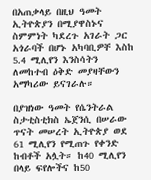በአጠቃላይ በዚህ ዓመት ኢትዮጵያን በሚያዋስኑና ስምምነት ካደረጉ አገራት ጋር አጎራባች በሆኑ አካባቢዎቸ እስከ 5.4 ሚሊየን እንስሳትን ለመከተብ ዕቅድ መያዛቸውን አማካሪው ይናገራሉ።

በያዝነው ዓመት የሴንትራል ስታቲስቲክስ ኤጀንሲ በሠራው ጥናት መሠረት ኢትዮጵያ ወደ 61 ሚሊየን የሚጠጉ የቀንድ ከብቶች አሏት። ከ40 ሚሊየን በላይ ፍየሎችና ከ50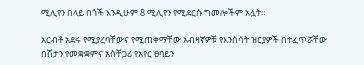ሚሊየን በላይ በጎች እንዲሁም 8 ሚሊየን የሚደርሱ ግመሎችም አሏት።

አርብቶ አደሩ የሚያረባቸውና የሚጠቀማቸው አብዛኛዎቹ የእንስሳት ዝርያዎች በተፈጥሯቸው በሽታን የመቋቋምና አስቸጋሪ የአየር ፀባይን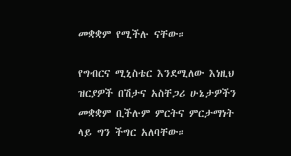መቋቋም የሚችሉ ናቸው።

የግብርና ሚኒስቴር እንደሚለው እነዚህ ዝርያዎች በሽታና አስቸጋሪ ሁኔታዎችን መቋቋም ቢችሉም ምርትና ምርታማነት ላይ ግን ችግር አለባቸው።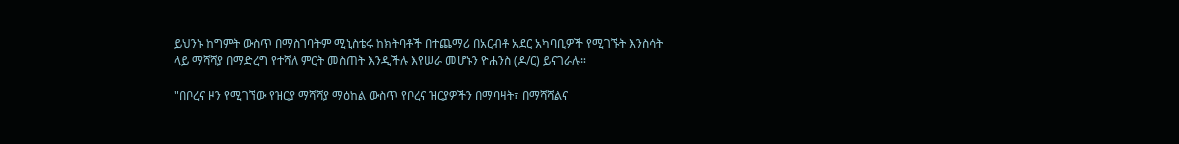ይህንኑ ከግምት ውስጥ በማስገባትም ሚኒስቴሩ ከክትባቶች በተጨማሪ በአርብቶ አደር አካባቢዎች የሚገኙት እንስሳት ላይ ማሻሻያ በማድረግ የተሻለ ምርት መስጠት እንዲችሉ እየሠራ መሆኑን ዮሐንስ (ዶ/ር) ይናገራሉ።

"በቦረና ዞን የሚገኘው የዝርያ ማሻሻያ ማዕከል ውስጥ የቦረና ዝርያዎችን በማባዛት፣ በማሻሻልና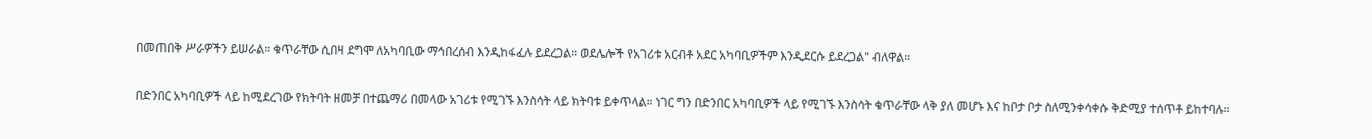በመጠበቅ ሥራዎችን ይሠራል። ቁጥራቸው ሲበዛ ደግሞ ለአካባቢው ማኅበረሰብ እንዲከፋፈሉ ይደረጋል። ወደሌሎች የአገሪቱ አርብቶ አደር አካባቢዎችም እንዲደርሱ ይደረጋል" ብለዋል።

በድንበር አካባቢዎች ላይ ከሚደረገው የክትባት ዘመቻ በተጨማሪ በመላው አገሪቱ የሚገኙ እንስሳት ላይ ክትባቱ ይቀጥላል። ነገር ግን በድንበር አካባቢዎች ላይ የሚገኙ እንስሳት ቁጥራቸው ላቅ ያለ መሆኑ እና ከቦታ ቦታ ስለሚንቀሳቀሱ ቅድሚያ ተሰጥቶ ይከተባሉ።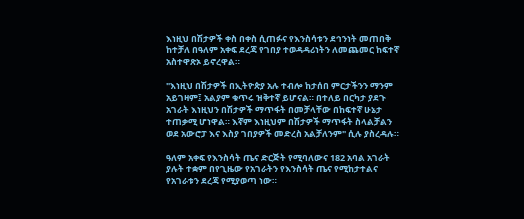እነዚህ በሽታዎች ቀስ በቀስ ሲጠፉና የእንስሳቱን ደኅንነት መጠበቅ ከተቻለ በዓለም አቀፍ ደረጃ የገበያ ተወዳዳሪነትን ለመጨመር ከፍተኛ አስተዋጽኦ ይኖረዋል።

"እነዚህ በሽታዎች በኢትዮጵያ አሉ ተብሎ ከታሰበ ምርታችንን ማንም አይገዛም፤ አልያም ቁጥሩ ዝቅተኛ ይሆናል። በተለይ በርካታ ያደጉ አገራት እነዚህን በሽታዎች ማጥፋት በመቻላቸው በከፍተኛ ሁኔታ ተጠቃሚ ሆነዋል። እኛም እነዚህም በሽታዎች ማጥፋት ስላልቻልን ወደ አውሮፓ እና እስያ ገበያዎች መድረስ አልቻለንም" ሲሉ ያስረዳሉ።

ዓለም አቀፍ የእንስሳት ጤና ድርጅት የሚባለውና 182 አባል አገራት ያሉት ተቋም በየጊዜው የአገራትን የእንስሳት ጤና የሚከታተልና የአገራቱን ደረጃ የሚያወጣ ነው።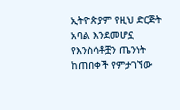ኢትዮጵያም የዚህ ድርጅት አባል እንደመሆኗ የእንስሳቶቿን ጤንነት ከጠበቀች የምታገኘው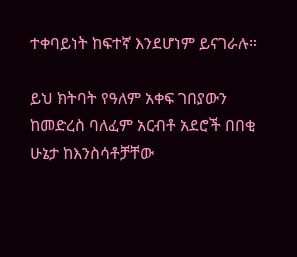ተቀባይነት ከፍተኛ እንደሆነም ይናገራሉ።

ይህ ክትባት የዓለም አቀፍ ገበያውን ከመድረስ ባለፈም አርብቶ አደሮች በበቂ ሁኔታ ከእንስሳቶቻቸው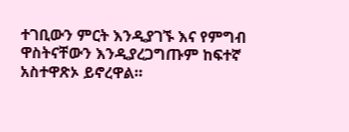ተገቢውን ምርት እንዲያገኙ እና የምግብ ዋስትናቸውን እንዲያረጋግጡም ከፍተኛ አስተዋጽኦ ይኖረዋል።